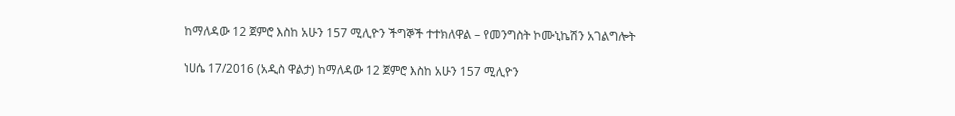ከማለዳው 12 ጀምሮ እስከ አሁን 157 ሚሊዮን ችግኞች ተተክለዋል – የመንግስት ኮሙኒኬሽን አገልግሎት

ነሀሴ 17/2016 (አዲስ ዋልታ) ከማለዳው 12 ጀምሮ እስከ አሁን 157 ሚሊዮን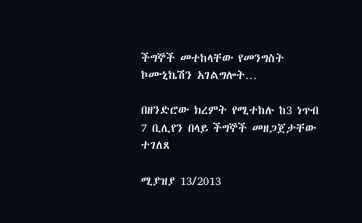ችግኞች መተከላቸው የመንግስት ኮሙኒኬሽን አገልግሎት…

በዘንድሮው ክረምት የሚተከሉ ከ3 ነጥብ 7 ቢሊየን በላይ ችግኞች መዘጋጀታቸው ተገለጸ

ሚያዝያ 13/2013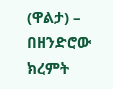(ዋልታ) – በዘንድሮው ክረምት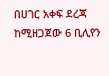በሀገር አቀፍ ደረጃ ከሚዘጋጀው 6 ቢሊየን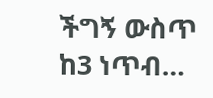ችግኝ ውስጥ ከ3 ነጥብ…